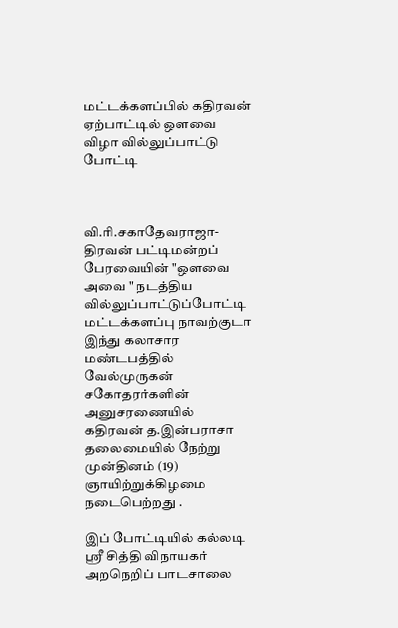மட்டக்களப்பில் கதிரவன் ஏற்பாட்டில் ஒளவை விழா வில்லுப்பாட்டு போட்டி



வி.ரி.சகாதேவராஜா-
திரவன் பட்டிமன்றப் பேரவையின் "ஔவை அவை " நடத்திய வில்லுப்பாட்டுப்போட்டி மட்டக்களப்பு நாவற்குடா இந்து கலாசார மண்டபத்தில் வேல்முருகன் சகோதரர்களின் அனுசரணையில் கதிரவன் த.இன்பராசா தலைமையில் நேற்று முன்தினம் (19) ஞாயிற்றுக்கிழமை நடைபெற்றது .

இப் போட்டியில் கல்லடி ஸ்ரீ சித்தி விநாயகர் அறநெறிப் பாடசாலை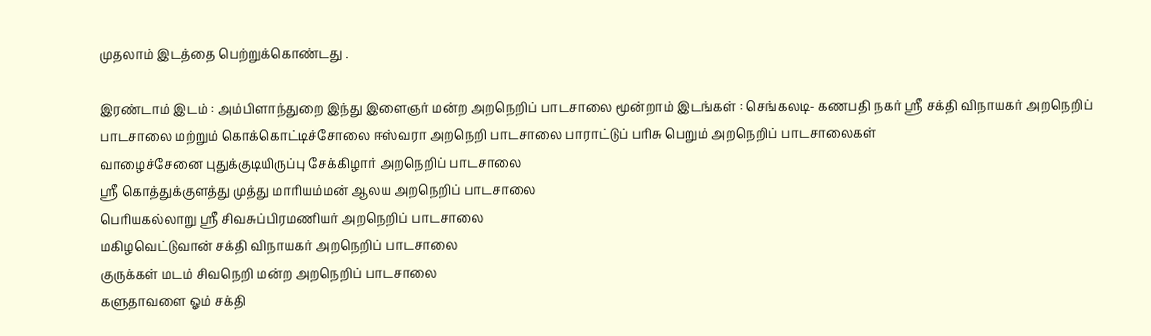முதலாம் இடத்தை பெற்றுக்கொண்டது .

இரண்டாம் இடம் : அம்பிளாந்துறை இந்து இளைஞர் மன்ற அறநெறிப் பாடசாலை மூன்றாம் இடங்கள் : செங்கலடி- கணபதி நகர் ஸ்ரீ சக்தி விநாயகர் அறநெறிப் பாடசாலை மற்றும் கொக்கொட்டிச்சோலை ஈஸ்வரா அறநெறி பாடசாலை பாராட்டுப் பரிசு பெறும் அறநெறிப் பாடசாலைகள்
வாழைச்சேனை புதுக்குடியிருப்பு சேக்கிழார் அறநெறிப் பாடசாலை
ஸ்ரீ கொத்துக்குளத்து முத்து மாரியம்மன் ஆலய அறநெறிப் பாடசாலை
பெரியகல்லாறு ஸ்ரீ சிவசுப்பிரமணியர் அறநெறிப் பாடசாலை
மகிழவெட்டுவான் சக்தி விநாயகர் அறநெறிப் பாடசாலை
குருக்கள் மடம் சிவநெறி மன்ற அறநெறிப் பாடசாலை
களுதாவளை ஓம் சக்தி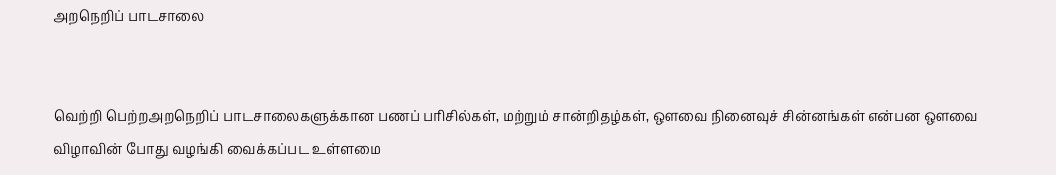அறநெறிப் பாடசாலை


வெற்றி பெற்றஅறநெறிப் பாடசாலைகளுக்கான பணப் பரிசில்கள், மற்றும் சான்றிதழ்கள், ஔவை நினைவுச் சின்னங்கள் என்பன ஔவை விழாவின் போது வழங்கி வைக்கப்பட உள்ளமை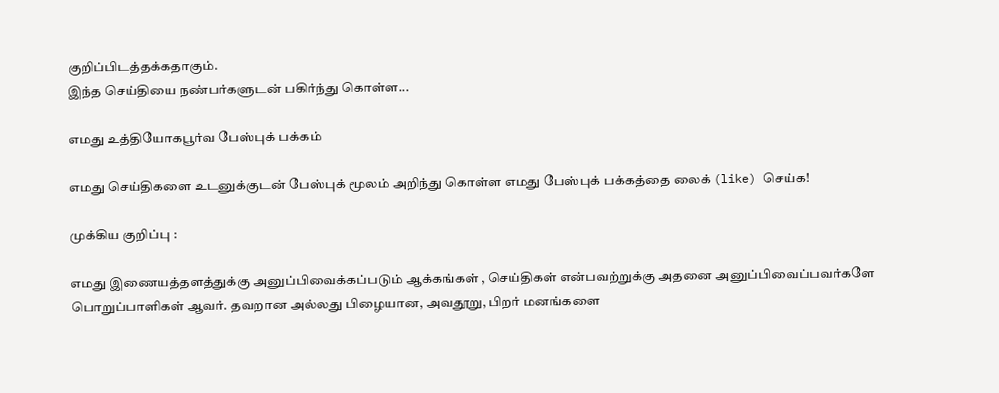குறிப்பிடத்தக்கதாகும்.
இந்த செய்தியை நண்பர்களுடன் பகிர்ந்து கொள்ள...

எமது உத்தியோகபூர்வ பேஸ்புக் பக்கம்

எமது செய்திகளை உடனுக்குடன் பேஸ்புக் மூலம் அறிந்து கொள்ள எமது பேஸ்புக் பக்கத்தை லைக் (like) செய்க!

முக்கிய குறிப்பு :

எமது இணையத்தளத்துக்கு அனுப்பிவைக்கப்படும் ஆக்கங்கள் , செய்திகள் என்பவற்றுக்கு அதனை அனுப்பிவைப்பவர்களே பொறுப்பாளிகள் ஆவர். தவறான அல்லது பிழையான, அவதூறு, பிறர் மனங்களை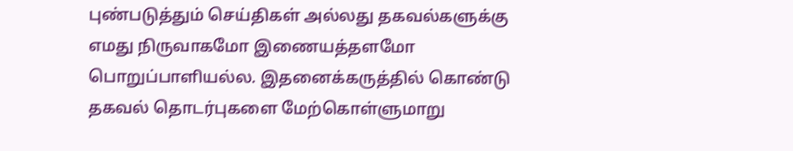புண்படுத்தும் செய்திகள் அல்லது தகவல்களுக்கு எமது நிருவாகமோ இணையத்தளமோ பொறுப்பாளியல்ல. இதனைக்கருத்தில் கொண்டு தகவல் தொடர்புகளை மேற்கொள்ளுமாறு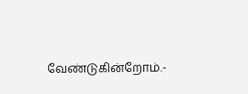வேண்டுகின்றோம்.-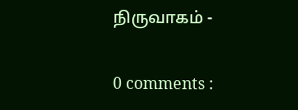நிருவாகம் -

0 comments :